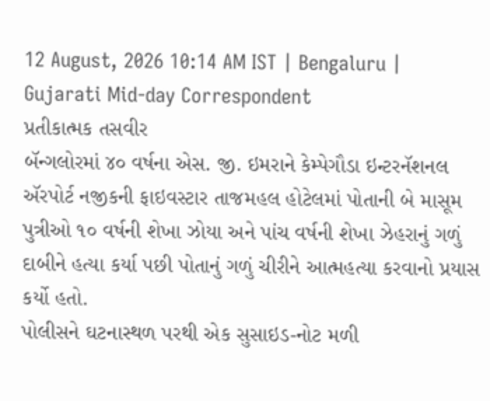12 August, 2026 10:14 AM IST | Bengaluru | Gujarati Mid-day Correspondent
પ્રતીકાત્મક તસવીર
બૅન્ગલોરમાં ૪૦ વર્ષના એસ. જી. ઇમરાને કેમ્પેગૌડા ઇન્ટરનૅશનલ ઍરપોર્ટ નજીકની ફાઇવસ્ટાર તાજમહલ હોટેલમાં પોતાની બે માસૂમ પુત્રીઓ ૧૦ વર્ષની શેખા ઝોયા અને પાંચ વર્ષની શેખા ઝેહરાનું ગળું દાબીને હત્યા કર્યા પછી પોતાનું ગળું ચીરીને આત્મહત્યા કરવાનો પ્રયાસ કર્યો હતો.
પોલીસને ઘટનાસ્થળ પરથી એક સુસાઇડ-નોટ મળી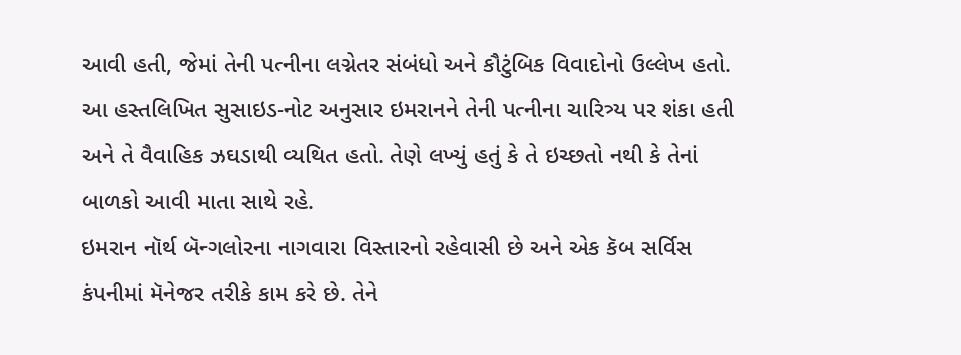આવી હતી, જેમાં તેની પત્નીના લગ્નેતર સંબંધો અને કૌટુંબિક વિવાદોનો ઉલ્લેખ હતો. આ હસ્તલિખિત સુસાઇડ-નોટ અનુસાર ઇમરાનને તેની પત્નીના ચારિત્ર્ય પર શંકા હતી અને તે વૈવાહિક ઝઘડાથી વ્યથિત હતો. તેણે લખ્યું હતું કે તે ઇચ્છતો નથી કે તેનાં બાળકો આવી માતા સાથે રહે.
ઇમરાન નૉર્થ બૅન્ગલોરના નાગવારા વિસ્તારનો રહેવાસી છે અને એક કૅબ સર્વિસ કંપનીમાં મૅનેજર તરીકે કામ કરે છે. તેને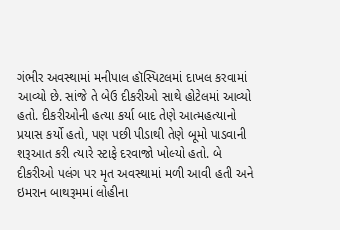ગંભીર અવસ્થામાં મનીપાલ હૉસ્પિટલમાં દાખલ કરવામાં આવ્યો છે. સાંજે તે બેઉ દીકરીઓ સાથે હોટેલમાં આવ્યો હતો. દીકરીઓની હત્યા કર્યા બાદ તેણે આત્મહત્યાનો પ્રયાસ કર્યો હતો, પણ પછી પીડાથી તેણે બૂમો પાડવાની શરૂઆત કરી ત્યારે સ્ટાફે દરવાજો ખોલ્યો હતો. બે દીકરીઓ પલંગ પર મૃત અવસ્થામાં મળી આવી હતી અને ઇમરાન બાથરૂમમાં લોહીના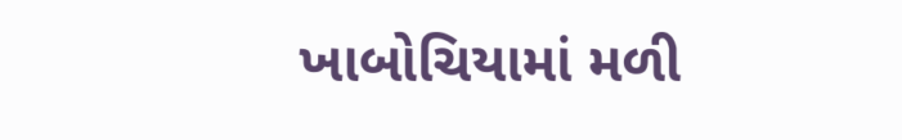ખાબોચિયામાં મળી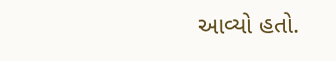આવ્યો હતો.